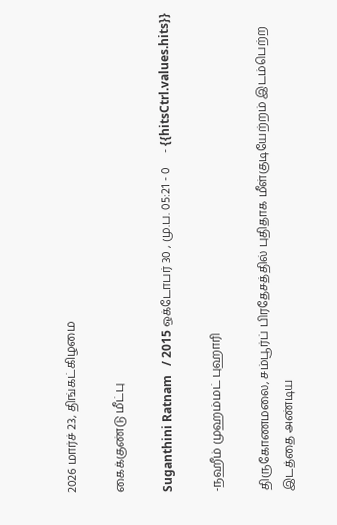2026 மார்ச் 23, திங்கட்கிழமை

கைக்குண்டு மீட்பு

Suganthini Ratnam   / 2015 ஒக்டோபர் 30 , மு.ப. 05:21 - 0     - {{hitsCtrl.values.hits}}

-நஹீம் முஹம்மட் புஹாரி

திருகோணமலை, சம்பூர்ப் பிரதேசத்தில் புதிதாக மீள்குடியேற்றம் இடம்பெற்ற இடத்தை அண்டிய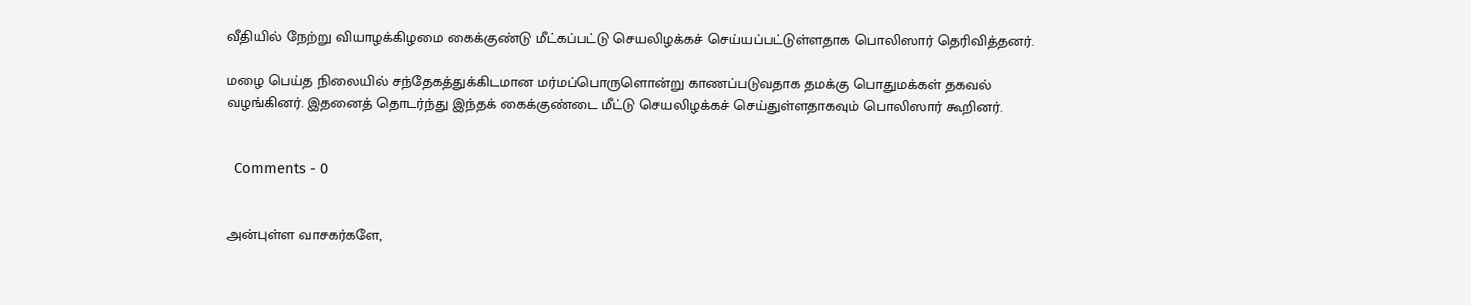வீதியில் நேற்று வியாழக்கிழமை கைக்குண்டு மீட்கப்பட்டு செயலிழக்கச் செய்யப்பட்டுள்ளதாக பொலிஸார் தெரிவித்தனர்.

மழை பெய்த நிலையில் சந்தேகத்துக்கிடமான மர்மப்பொருளொன்று காணப்படுவதாக தமக்கு பொதுமக்கள் தகவல் வழங்கினர். இதனைத் தொடர்ந்து இந்தக் கைக்குண்டை மீட்டு செயலிழக்கச் செய்துள்ளதாகவும் பொலிஸார் கூறினர்.


  Comments - 0


அன்புள்ள வாசகர்களே,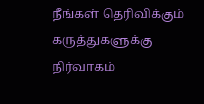நீங்கள் தெரிவிக்கும் கருத்துகளுக்கு நிர்வாகம்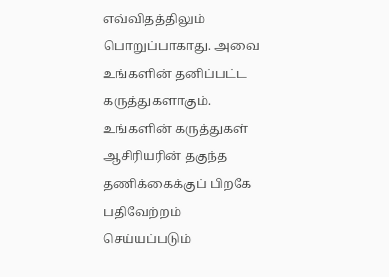எவ்விதத்திலும் பொறுப்பாகாது. அவை உங்களின் தனிப்பட்ட கருத்துகளாகும். உங்களின் கருத்துகள் ஆசிரியரின் தகுந்த தணிக்கைக்குப் பிறகே பதிவேற்றம் செய்யப்படும்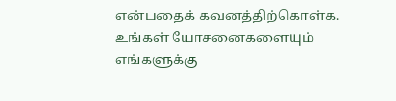என்பதைக் கவனத்திற்கொள்க. உங்கள் யோசனைகளையும் எங்களுக்கு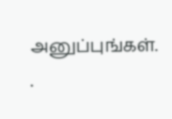அனுப்புங்கள். .